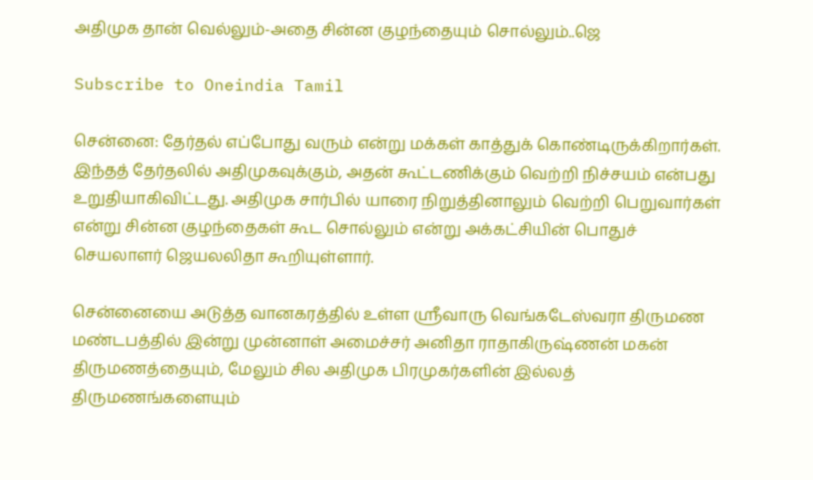அதிமுக தான் வெல்லும்-அதை சின்ன குழந்தையும் சொல்லும்..ஜெ

Subscribe to Oneindia Tamil

சென்னை: தேர்தல் எப்போது வரும் என்று மக்கள் காத்துக் கொண்டிருக்கிறார்கள். இந்தத் தேர்தலில் அதிமுகவுக்கும், அதன் கூட்டணிக்கும் வெற்றி நிச்சயம் என்பது உறுதியாகிவிட்டது. அதிமுக சார்பில் யாரை நிறுத்தினாலும் வெற்றி பெறுவார்கள் என்று சின்ன குழந்தைகள் கூட சொல்லும் என்று அக்கட்சியின் பொதுச் செயலாளர் ஜெயலலிதா கூறியுள்ளார்.

சென்னையை அடுத்த வானகரத்தில் உள்ள ஸ்ரீவாரு வெங்கடேஸ்வரா திருமண மண்டபத்தில் இன்று முன்னாள் அமைச்சர் அனிதா ராதாகிருஷ்ணன் மகன் திருமணத்தையும், மேலும் சில அதிமுக பிரமுகர்களின் இல்லத் திருமணங்களையும்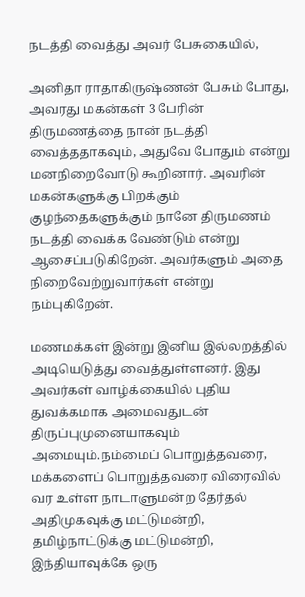நடத்தி வைத்து அவர் பேசுகையில்,

அனிதா ராதாகிருஷ்ணன் பேசும் போது, அவரது மகன்கள் 3 பேரின் திருமணத்தை நான் நடத்தி வைத்ததாகவும், அதுவே போதும் என்று மனநிறைவோடு கூறினார். அவரின் மகன்களுக்கு பிறக்கும் குழந்தைகளுக்கும் நானே திருமணம் நடத்தி வைக்க வேண்டும் என்று ஆசைப்படுகிறேன். அவர்களும் அதை நிறைவேற்றுவார்கள் என்று நம்புகிறேன்.

மணமக்கள் இன்று இனிய இல்லறத்தில் அடியெடுத்து வைத்துள்ளனர். இது அவர்கள் வாழ்க்கையில் புதிய துவக்கமாக அமைவதுடன் திருப்புமுனையாகவும் அமையும்.நம்மைப் பொறுத்தவரை, மக்களைப் பொறுத்தவரை விரைவில் வர உள்ள நாடாளுமன்ற தேர்தல் அதிமுகவுக்கு மட்டுமன்றி, தமிழ்நாட்டுக்கு மட்டுமன்றி, இந்தியாவுக்கே ஒரு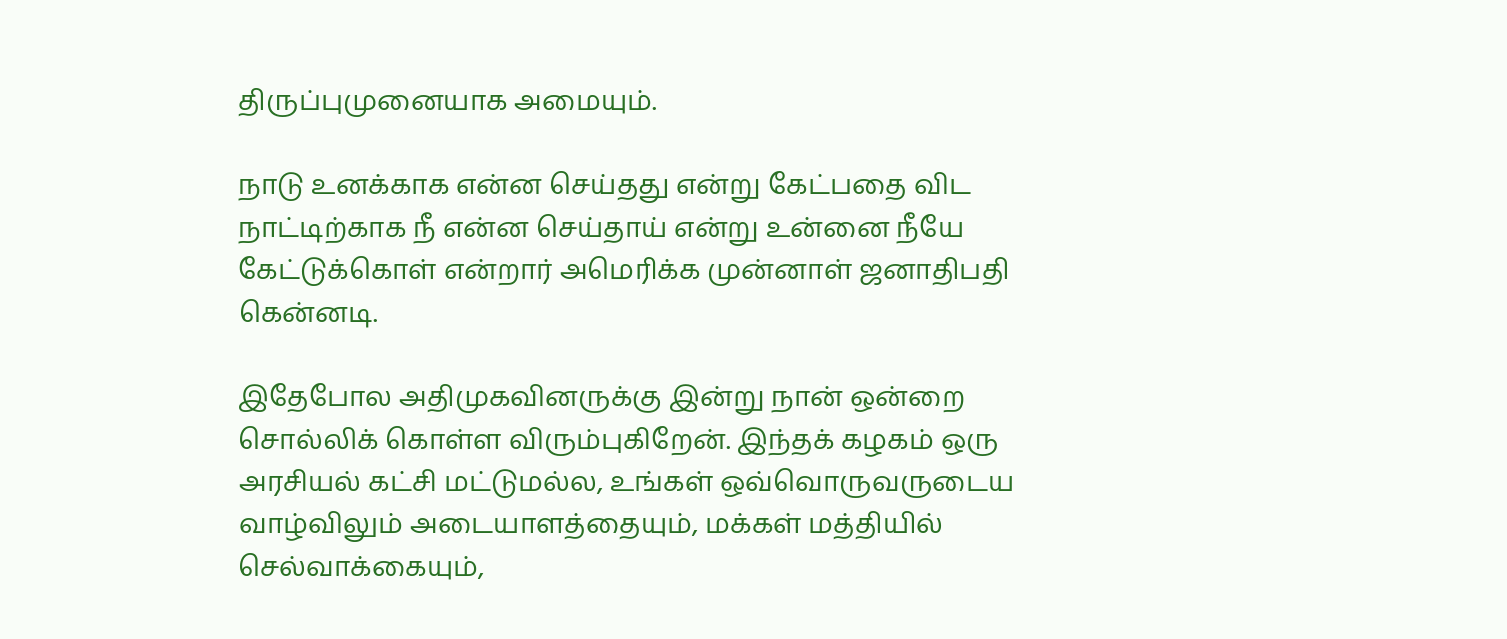திருப்புமுனையாக அமையும்.

நாடு உனக்காக என்ன செய்தது என்று கேட்பதை விட நாட்டிற்காக நீ என்ன செய்தாய் என்று உன்னை நீயே கேட்டுக்கொள் என்றார் அமெரிக்க முன்னாள் ஜனாதிபதி கென்னடி.

இதேபோல அதிமுகவினருக்கு இன்று நான் ஒன்றை சொல்லிக் கொள்ள விரும்புகிறேன். இந்தக் கழகம் ஒரு அரசியல் கட்சி மட்டுமல்ல, உங்கள் ஒவ்வொருவருடைய வாழ்விலும் அடையாளத்தையும், மக்கள் மத்தியில் செல்வாக்கையும்,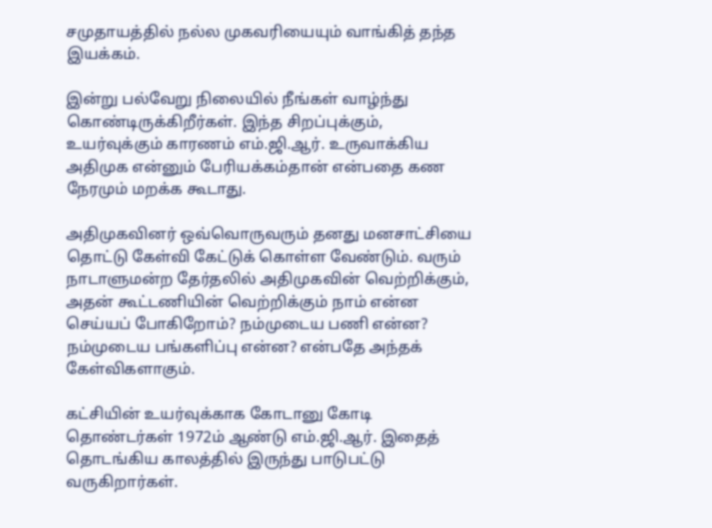சமுதாயத்தில் நல்ல முகவரியையும் வாங்கித் தந்த இயக்கம்.

இன்று பல்வேறு நிலையில் நீங்கள் வாழ்ந்து கொண்டிருக்கிறீர்கள். இந்த சிறப்புக்கும், உயர்வுக்கும் காரணம் எம்.ஜி.ஆர். உருவாக்கிய அதிமுக என்னும் பேரியக்கம்தான் என்பதை கண நேரமும் மறக்க கூடாது.

அதிமுகவினர் ஒவ்வொருவரும் தனது மனசாட்சியை தொட்டு கேள்வி கேட்டுக் கொள்ள வேண்டும். வரும் நாடாளுமன்ற தேர்தலில் அதிமுகவின் வெற்றிக்கும், அதன் கூட்டணியின் வெற்றிக்கும் நாம் என்ன செய்யப் போகிறோம்? நம்முடைய பணி என்ன? நம்முடைய பங்களிப்பு என்ன? என்பதே அந்தக் கேள்விகளாகும்.

கட்சியின் உயர்வுக்காக கோடானு கோடி தொண்டர்கள் 1972ம் ஆண்டு எம்.ஜி.ஆர். இதைத் தொடங்கிய காலத்தில் இருந்து பாடுபட்டு வருகிறார்கள்.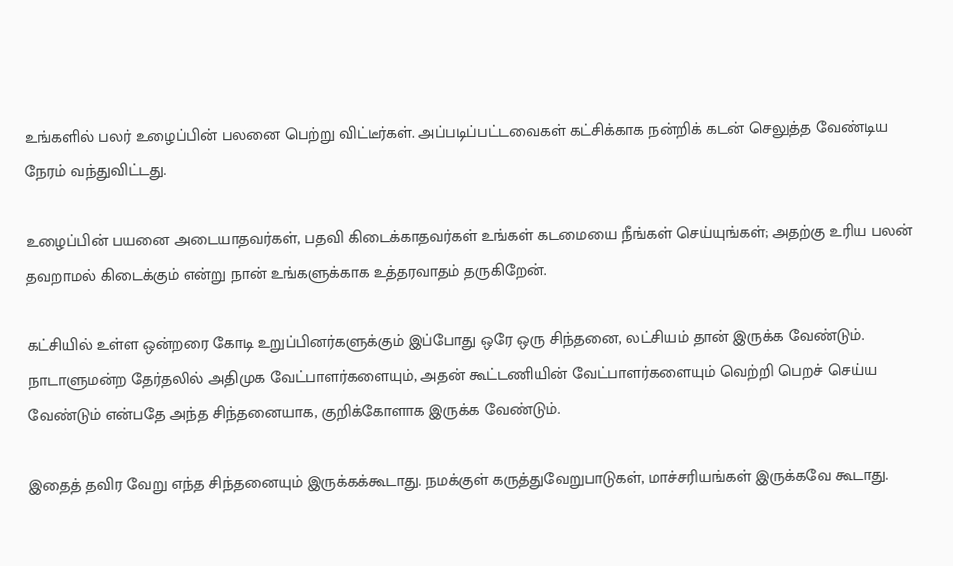உங்களில் பலர் உழைப்பின் பலனை பெற்று விட்டீர்கள். அப்படிப்பட்டவைகள் கட்சிக்காக நன்றிக் கடன் செலுத்த வேண்டிய நேரம் வந்துவிட்டது.

உழைப்பின் பயனை அடையாதவர்கள், பதவி கிடைக்காதவர்கள் உங்கள் கடமையை நீங்கள் செய்யுங்கள்; அதற்கு உரிய பலன் தவறாமல் கிடைக்கும் என்று நான் உங்களுக்காக உத்தரவாதம் தருகிறேன்.

கட்சியில் உள்ள ஒன்றரை கோடி உறுப்பினர்களுக்கும் இப்போது ஒரே ஒரு சிந்தனை, லட்சியம் தான் இருக்க வேண்டும். நாடாளுமன்ற தேர்தலில் அதிமுக வேட்பாளர்களையும், அதன் கூட்டணியின் வேட்பாளர்களையும் வெற்றி பெறச் செய்ய வேண்டும் என்பதே அந்த சிந்தனையாக, குறிக்கோளாக இருக்க வேண்டும்.

இதைத் தவிர வேறு எந்த சிந்தனையும் இருக்கக்கூடாது. நமக்குள் கருத்துவேறுபாடுகள், மாச்சரியங்கள் இருக்கவே கூடாது.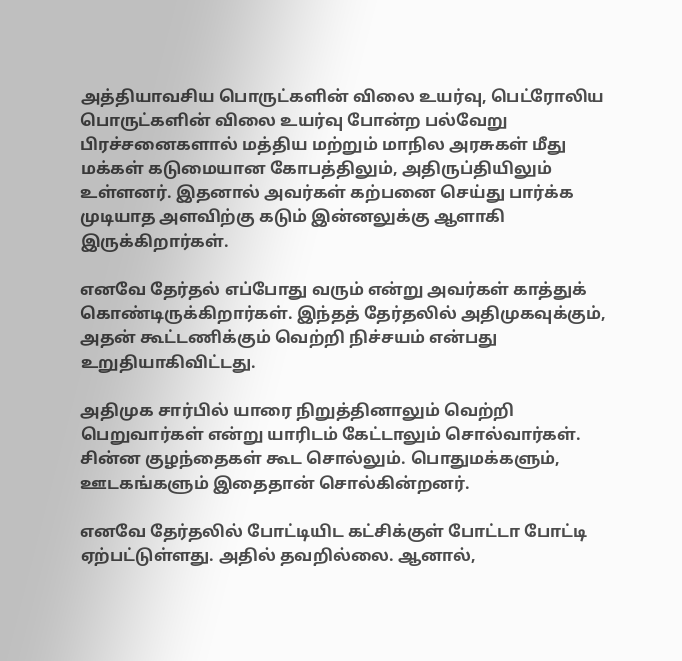அத்தியாவசிய பொருட்களின் விலை உயர்வு, பெட்ரோலிய பொருட்களின் விலை உயர்வு போன்ற பல்வேறு பிரச்சனைகளால் மத்திய மற்றும் மாநில அரசுகள் மீது மக்கள் கடுமையான கோபத்திலும், அதிருப்தியிலும் உள்ளனர். இதனால் அவர்கள் கற்பனை செய்து பார்க்க முடியாத அளவிற்கு கடும் இன்னலுக்கு ஆளாகி இருக்கிறார்கள்.

எனவே தேர்தல் எப்போது வரும் என்று அவர்கள் காத்துக் கொண்டிருக்கிறார்கள். இந்தத் தேர்தலில் அதிமுகவுக்கும், அதன் கூட்டணிக்கும் வெற்றி நிச்சயம் என்பது உறுதியாகிவிட்டது.

அதிமுக சார்பில் யாரை நிறுத்தினாலும் வெற்றி பெறுவார்கள் என்று யாரிடம் கேட்டாலும் சொல்வார்கள். சின்ன குழந்தைகள் கூட சொல்லும். பொதுமக்களும், ஊடகங்களும் இதைதான் சொல்கின்றனர்.

எனவே தேர்தலில் போட்டியிட கட்சிக்குள் போட்டா போட்டி ஏற்பட்டுள்ளது. அதில் தவறில்லை. ஆனால்,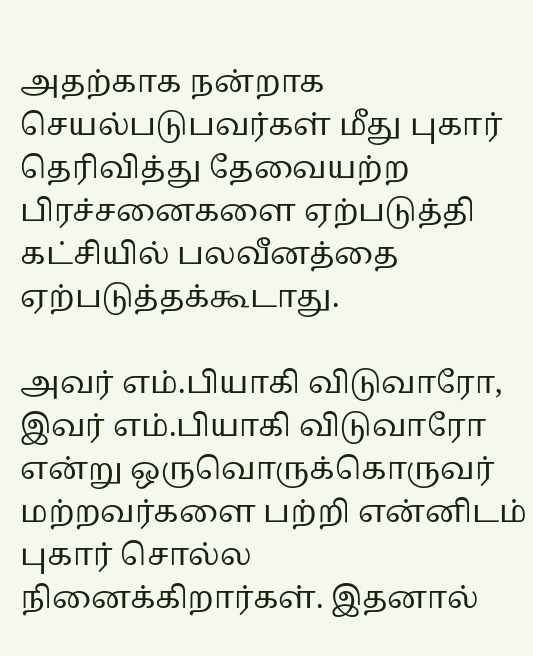அதற்காக நன்றாக செயல்படுபவர்கள் மீது புகார் தெரிவித்து தேவையற்ற பிரச்சனைகளை ஏற்படுத்தி கட்சியில் பலவீனத்தை ஏற்படுத்தக்கூடாது.

அவர் எம்.பியாகி விடுவாரோ, இவர் எம்.பியாகி விடுவாரோ என்று ஒருவொருக்கொருவர் மற்றவர்களை பற்றி என்னிடம் புகார் சொல்ல நினைக்கிறார்கள். இதனால்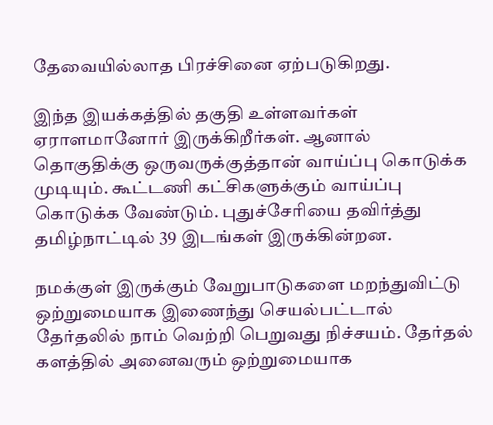தேவையில்லாத பிரச்சினை ஏற்படுகிறது.

இந்த இயக்கத்தில் தகுதி உள்ளவர்கள் ஏராளமானோர் இருக்கிறீர்கள். ஆனால் தொகுதிக்கு ஒருவருக்குத்தான் வாய்ப்பு கொடுக்க முடியும். கூட்டணி கட்சிகளுக்கும் வாய்ப்பு கொடுக்க வேண்டும். புதுச்சேரியை தவிர்த்து தமிழ்நாட்டில் 39 இடங்கள் இருக்கின்றன.

நமக்குள் இருக்கும் வேறுபாடுகளை மறந்துவிட்டு ஒற்றுமையாக இணைந்து செயல்பட்டால் தேர்தலில் நாம் வெற்றி பெறுவது நிச்சயம். தேர்தல் களத்தில் அனைவரும் ஒற்றுமையாக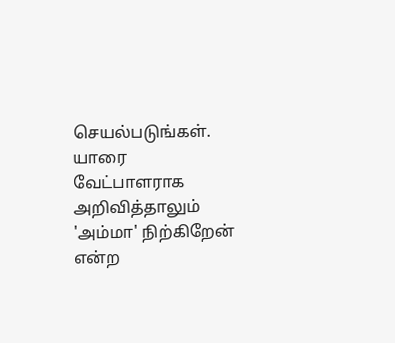செயல்படுங்கள். யாரை வேட்பாளராக அறிவித்தாலும் 'அம்மா' நிற்கிறேன் என்ற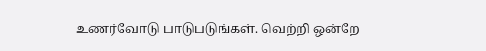உணர்வோடு பாடுபடுங்கள். வெற்றி ஒன்றே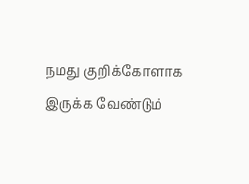நமது குறிக்கோளாக இருக்க வேண்டும்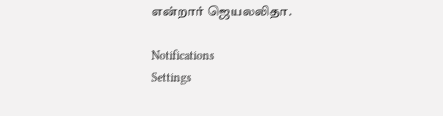என்றார் ஜெயலலிதா.

Notifications
Settings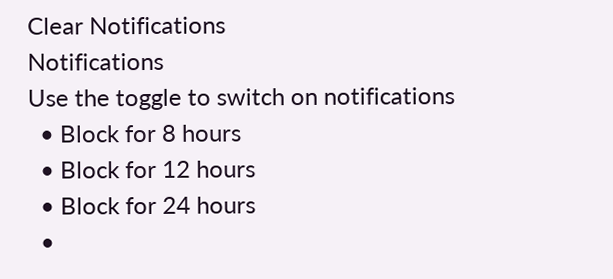Clear Notifications
Notifications
Use the toggle to switch on notifications
  • Block for 8 hours
  • Block for 12 hours
  • Block for 24 hours
  •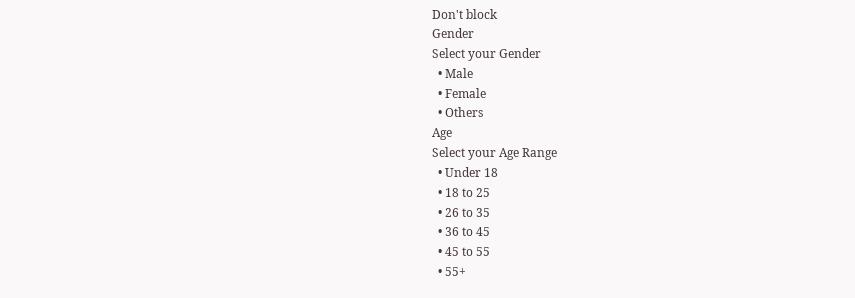Don't block
Gender
Select your Gender
  • Male
  • Female
  • Others
Age
Select your Age Range
  • Under 18
  • 18 to 25
  • 26 to 35
  • 36 to 45
  • 45 to 55
  • 55+